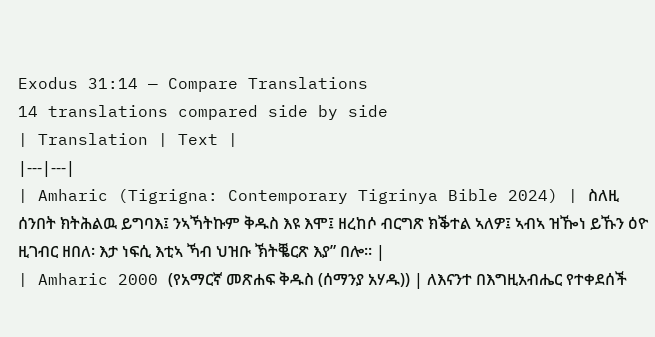Exodus 31:14 — Compare Translations
14 translations compared side by side
| Translation | Text |
|---|---|
| Amharic (Tigrigna: Contemporary Tigrinya Bible 2024) | ስለዚ ሰንበት ክትሕልዉ ይግባእ፤ ንኣኻትኩም ቅዱስ እዩ እሞ፤ ዘረከሶ ብርግጽ ክቕተል ኣለዎ፤ ኣብኣ ዝዀነ ይኹን ዕዮ ዚገብር ዘበለ፡ እታ ነፍሲ እቲኣ ኻብ ህዝቡ ኽትቘርጽ እያ” በሎ። |
| Amharic 2000 (የአማርኛ መጽሐፍ ቅዱስ (ሰማንያ አሃዱ)) | ለእናንተ በእግዚአብሔር የተቀደሰች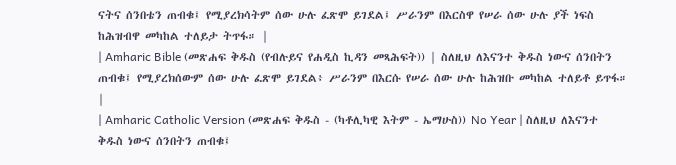ናትና ሰንበቴን ጠብቁ፤ የሚያረክሳትም ሰው ሁሉ ፈጽሞ ይገደል፤ ሥራንም በእርስዋ የሠራ ሰው ሁሉ ያች ነፍስ ከሕዝብዋ መካከል ተለይታ ትጥፋ። |
| Amharic Bible (መጽሐፍ ቅዱስ (የብሉይና የሐዲስ ኪዳን መጻሕፍት)) | ስለዚህ ለእናንተ ቅዱስ ነውና ሰንበትን ጠብቁ፤ የሚያረክሰውም ሰው ሁሉ ፈጽሞ ይገደል፥ ሥራንም በእርሱ የሠራ ሰው ሁሉ ከሕዝቡ መካከል ተለይቶ ይጥፋ። |
| Amharic Catholic Version (መጽሐፍ ቅዱስ - (ካቶሊካዊ እትም - ኤማሁስ)) No Year | ስለዚህ ለእናንተ ቅዱስ ነውና ሰንበትን ጠብቁ፤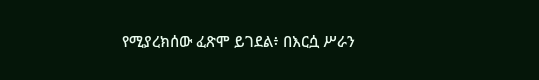የሚያረክሰው ፈጽሞ ይገደል፥ በእርሷ ሥራን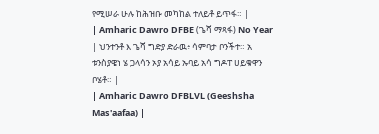የሚሠራ ሁሉ ከሕዝቡ መካከል ተለይቶ ይጥፋ። |
| Amharic Dawro DFBE (ጌሻ ማጻፋ) No Year | ህንተንቶ እ ጌሻ ግድያ ድራዉ፥ ሳምባታ ቦንችተ። አ ቱንስያዌነ ሄ ጋላሳን ኦያ አሳይ ኡባይ አሳ ግዶፐ ሀይቁዋን ቦሄቶ። |
| Amharic Dawro DFBLVL (Geeshsha Mas'aafaa) |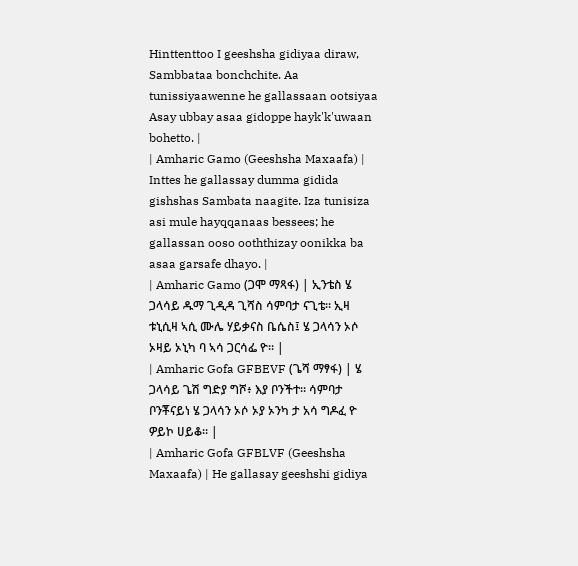Hinttenttoo I geeshsha gidiyaa diraw, Sambbataa bonchchite. Aa tunissiyaawenne he gallassaan ootsiyaa Asay ubbay asaa gidoppe hayk'k'uwaan bohetto. |
| Amharic Gamo (Geeshsha Maxaafa) | Inttes he gallassay dumma gidida gishshas Sambata naagite. Iza tunisiza asi mule hayqqanaas bessees; he gallassan ooso ooththizay oonikka ba asaa garsafe dhayo. |
| Amharic Gamo (ጋሞ ማጻፋ) | ኢንቴስ ሄ ጋላሳይ ዱማ ጊዲዳ ጊሻስ ሳምባታ ናጊቴ። ኢዛ ቱኒሲዛ ኣሲ ሙሌ ሃይቃናስ ቤሴስ፤ ሄ ጋላሳን ኦሶ ኦዛይ ኦኒካ ባ ኣሳ ጋርሳፌ ዮ። |
| Amharic Gofa GFBEVF (ጌሻ ማፃፋ) | ሄ ጋላሳይ ጌሽ ግድያ ግሾ፥ እያ ቦንችተ። ሳምባታ ቦንቾናይነ ሄ ጋላሳን ኦሶ ኦያ ኦንካ ታ አሳ ግዶፈ ዮ ዎይኮ ሀይቆ። |
| Amharic Gofa GFBLVF (Geeshsha Maxaafa) | He gallasay geeshshi gidiya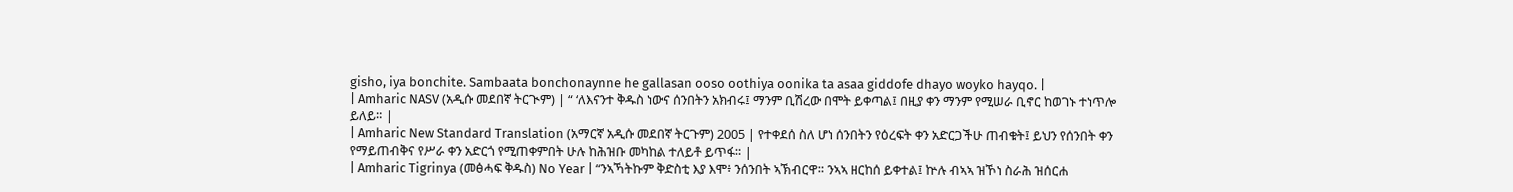gisho, iya bonchite. Sambaata bonchonaynne he gallasan ooso oothiya oonika ta asaa giddofe dhayo woyko hayqo. |
| Amharic NASV (አዲሱ መደበኛ ትርጒም) | “ ‘ለእናንተ ቅዱስ ነውና ሰንበትን አክብሩ፤ ማንም ቢሽረው በሞት ይቀጣል፤ በዚያ ቀን ማንም የሚሠራ ቢኖር ከወገኑ ተነጥሎ ይለይ። |
| Amharic New Standard Translation (አማርኛ አዲሱ መደበኛ ትርጉም) 2005 | የተቀደሰ ስለ ሆነ ሰንበትን የዕረፍት ቀን አድርጋችሁ ጠብቁት፤ ይህን የሰንበት ቀን የማይጠብቅና የሥራ ቀን አድርጎ የሚጠቀምበት ሁሉ ከሕዝቡ መካከል ተለይቶ ይጥፋ። |
| Amharic Tigrinya (መፅሓፍ ቅዱስ) No Year | “ንኣኻትኩም ቅድስቲ እያ እሞ፥ ንሰንበት ኣኽብርዋ። ንኣኣ ዘርከሰ ይቀተል፤ ኵሉ ብኣኣ ዝኾነ ስራሕ ዝሰርሐ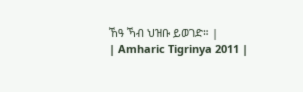ኸዓ ኻብ ህዝቡ ይወገድ። |
| Amharic Tigrinya 2011 |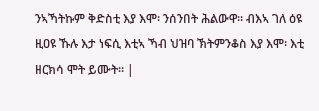ንኣኻትኩም ቅድስቲ እያ እሞ፡ ንሰንበት ሕልውዋ። ብእኣ ገለ ዕዩ ዚዐዩ ኹሉ እታ ነፍሲ እቲኣ ኻብ ህዝባ ኽትምንቆስ እያ እሞ፡ እቲ ዘርክሳ ሞት ይሙት። |